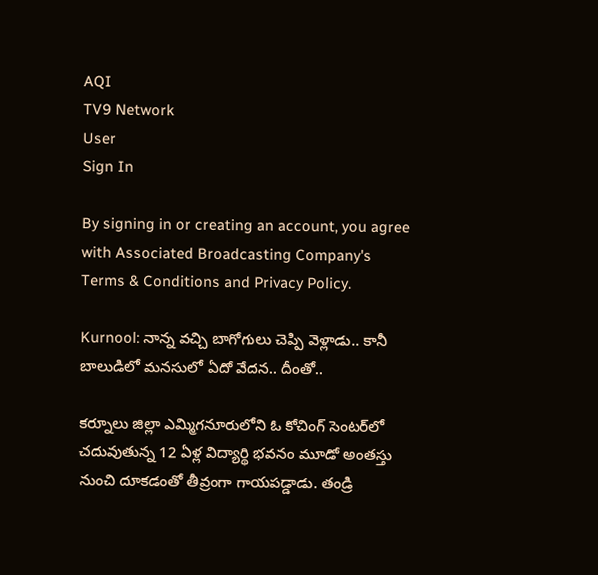AQI
TV9 Network
User
Sign In

By signing in or creating an account, you agree with Associated Broadcasting Company's Terms & Conditions and Privacy Policy.

Kurnool: నాన్న వచ్చి బాగోగులు చెప్పి వెళ్లాడు.. కానీ బాలుడిలో మనసులో ఏదో వేదన.. దీంతో..

కర్నూలు జిల్లా ఎమ్మిగనూరులోని ఓ కోచింగ్ సెంటర్‌లో చదువుతున్న 12 ఏళ్ల విద్యార్థి భవనం మూడో అంతస్తు నుంచి దూకడంతో తీవ్రంగా గాయపడ్డాడు. తండ్రి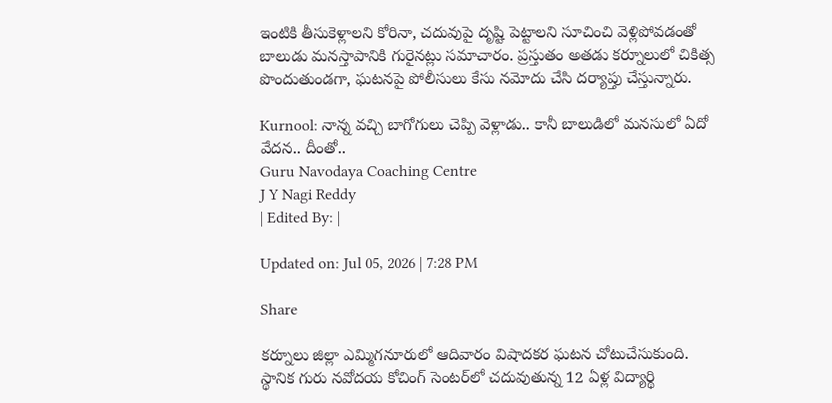ఇంటికి తీసుకెళ్లాలని కోరినా, చదువుపై దృష్టి పెట్టాలని సూచించి వెళ్లిపోవడంతో బాలుడు మనస్తాపానికి గురైనట్లు సమాచారం. ప్రస్తుతం అతడు కర్నూలులో చికిత్స పొందుతుండగా, ఘటనపై పోలీసులు కేసు నమోదు చేసి దర్యాప్తు చేస్తున్నారు.

Kurnool: నాన్న వచ్చి బాగోగులు చెప్పి వెళ్లాడు.. కానీ బాలుడిలో మనసులో ఏదో వేదన.. దీంతో..
Guru Navodaya Coaching Centre
J Y Nagi Reddy
| Edited By: |

Updated on: Jul 05, 2026 | 7:28 PM

Share

కర్నూలు జిల్లా ఎమ్మిగనూరులో ఆదివారం విషాదకర ఘటన చోటుచేసుకుంది. స్థానిక గురు నవోదయ కోచింగ్ సెంటర్‌లో చదువుతున్న 12 ఏళ్ల విద్యార్థి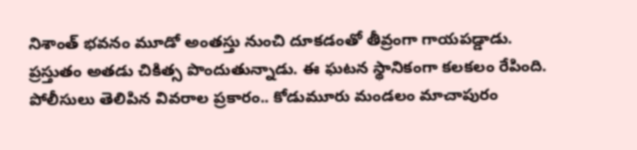నిశాంత్ భవనం మూడో అంతస్తు నుంచి దూకడంతో తీవ్రంగా గాయపడ్డాడు. ప్రస్తుతం అతడు చికిత్స పొందుతున్నాడు. ఈ ఘటన స్థానికంగా కలకలం రేపింది. పోలీసులు తెలిపిన వివరాల ప్రకారం.. కోడుమూరు మండలం మాచాపురం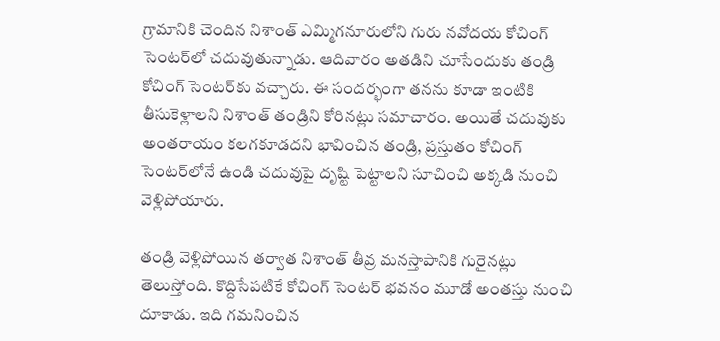గ్రామానికి చెందిన నిశాంత్ ఎమ్మిగనూరులోని గురు నవోదయ కోచింగ్ సెంటర్‌లో చదువుతున్నాడు. ఆదివారం అతడిని చూసేందుకు తండ్రి కోచింగ్ సెంటర్‌కు వచ్చారు. ఈ సందర్భంగా తనను కూడా ఇంటికి తీసుకెళ్లాలని నిశాంత్ తండ్రిని కోరినట్లు సమాచారం. అయితే చదువుకు అంతరాయం కలగకూడదని భావించిన తండ్రి, ప్రస్తుతం కోచింగ్ సెంటర్‌లోనే ఉండి చదువుపై దృష్టి పెట్టాలని సూచించి అక్కడి నుంచి వెళ్లిపోయారు.

తండ్రి వెళ్లిపోయిన తర్వాత నిశాంత్ తీవ్ర మనస్తాపానికి గురైనట్లు తెలుస్తోంది. కొద్దిసేపటికే కోచింగ్ సెంటర్ భవనం మూడో అంతస్తు నుంచి దూకాడు. ఇది గమనించిన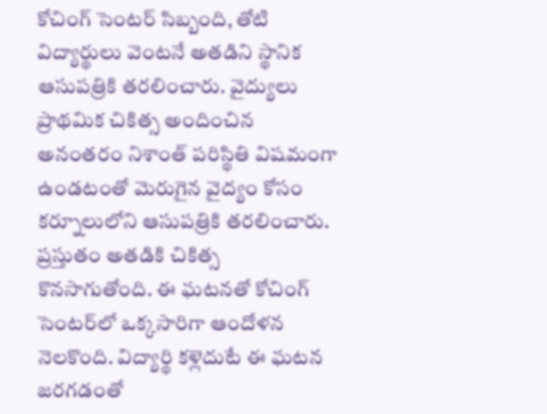కోచింగ్ సెంటర్ సిబ్బంది, తోటి విద్యార్థులు వెంటనే అతడిని స్థానిక ఆసుపత్రికి తరలించారు. వైద్యులు ప్రాథమిక చికిత్స అందించిన అనంతరం నిశాంత్ పరిస్థితి విషమంగా ఉండటంతో మెరుగైన వైద్యం కోసం కర్నూలులోని ఆసుపత్రికి తరలించారు. ప్రస్తుతం అతడికి చికిత్స కొనసాగుతోంది. ఈ ఘటనతో కోచింగ్ సెంటర్‌లో ఒక్కసారిగా ఆందోళన నెలకొంది. విద్యార్థి కళ్లెదుటే ఈ ఘటన జరగడంతో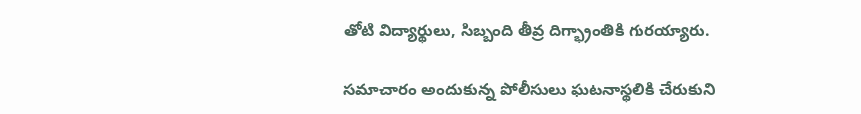తోటి విద్యార్థులు, సిబ్బంది తీవ్ర దిగ్భ్రాంతికి గురయ్యారు.

సమాచారం అందుకున్న పోలీసులు ఘటనాస్థలికి చేరుకుని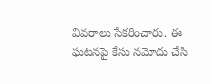వివరాలు సేకరించారు. ఈ ఘటనపై కేసు నమోదు చేసి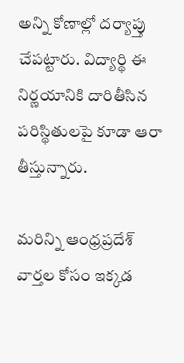అన్ని కోణాల్లో దర్యాప్తు చేపట్టారు. విద్యార్థి ఈ నిర్ణయానికి దారితీసిన పరిస్థితులపై కూడా ఆరా తీస్తున్నారు.

మరిన్ని ఆంధ్రప్రదేశ్ వార్తల కోసం ఇక్కడ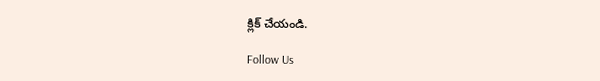క్లిక్ చేయండి.

Follow Us